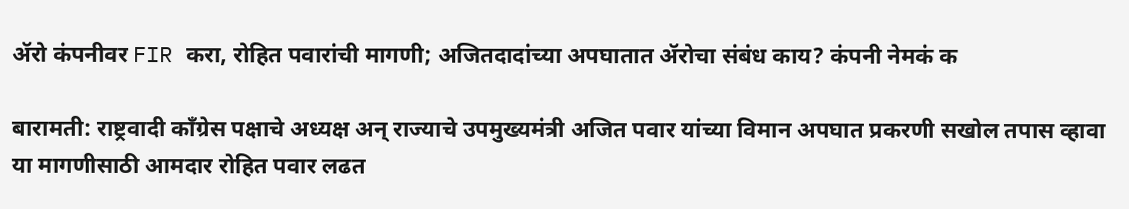ॲरो कंपनीवर FIR करा, रोहित पवारांची मागणी; अजितदादांच्या अपघातात ॲरोचा संबंध काय? कंपनी नेमकं क

बारामती: राष्ट्रवादी काँग्रेस पक्षाचे अध्यक्ष अन् राज्याचे उपमुख्यमंत्री अजित पवार यांच्या विमान अपघात प्रकरणी सखोल तपास व्हावा या मागणीसाठी आमदार रोहित पवार लढत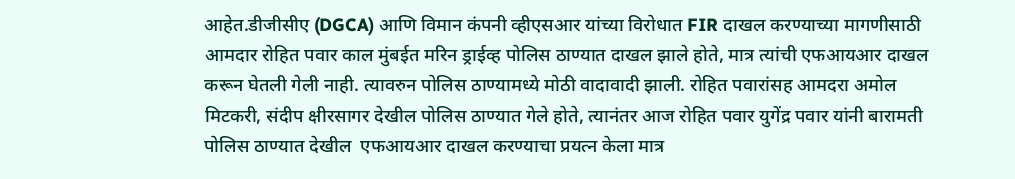आहेत.डीजीसीए (DGCA) आणि विमान कंपनी व्हीएसआर यांच्या विरोधात FIR दाखल करण्याच्या मागणीसाठी आमदार रोहित पवार काल मुंबईत मरिन ड्राईव्ह पोलिस ठाण्यात दाखल झाले होते, मात्र त्यांची एफआयआर दाखल करून घेतली गेली नाही. त्यावरुन पोलिस ठाण्यामध्ये मोठी वादावादी झाली. रोहित पवारांसह आमदरा अमोल मिटकरी, संदीप क्षीरसागर देखील पोलिस ठाण्यात गेले होते, त्यानंतर आज रोहित पवार युगेंद्र पवार यांनी बारामती पोलिस ठाण्यात देखील  एफआयआर दाखल करण्याचा प्रयत्न केला मात्र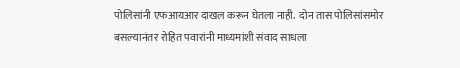पोलिसांनी एफआयआर दाखल करून घेतला नाही.  दोन तास पोलिसांसमोर बसल्यानंतर रोहित पवारांनी माध्यमांशी संवाद साधला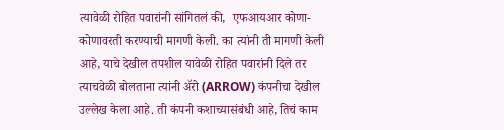त्यावेळी रोहित पवारांनी सांगितलं की,  एफआयआर कोणा-कोणावरती करण्याची मागणी केली. का त्यांनी ती मागणी केली आहे, याचे देखील तपशील यावेळी रोहित पवारांनी दिले तर त्याचवेळी बोलताना त्यांनी ॲरो (ARROW) कंपनीचा देखील उल्लेख केला आहे. ती कंपनी कशाच्यासंबंधी आहे, तिचं काम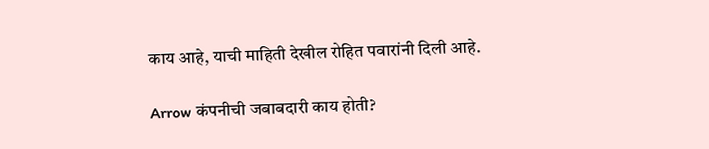काय आहे, याची माहिती देखील रोहित पवारांनी दिली आहे.

Arrow कंपनीची जबाबदारी काय होती?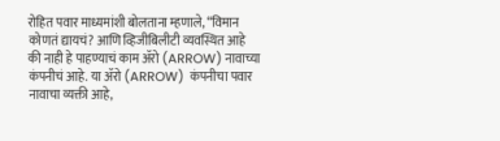रोहित पवार माध्यमांशी बोलताना म्हणाले, “विमान कोणतं द्यायचं? आणि व्हिजीबिलीटी व्यवस्थित आहे की नाही हे पाहण्याचं काम ॲरो (ARROW) नावाच्या कंपनीचं आहे. या ॲरो (ARROW)  कंपनीचा पवार नावाचा व्यक्ती आहे,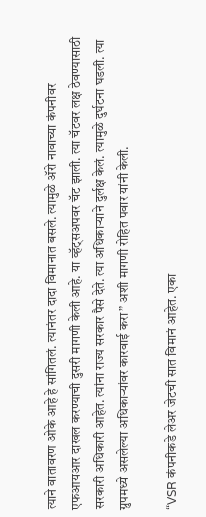त्याने वातावरण ओके आहे हे सांगितलं. त्यानंतर दादा विमानात बसले. त्यामुळे ॲरो नावाच्या कंपनीवर एफआयआर दाखल करण्याची दुसरी मागणी केली आहे. या व्हॅट्सअपवर चॅट झाली. त्या चॅटवर लक्ष ठेवण्यासाठी सरकारी अधिकारी आहेत. त्यांना राज्य सरकार पैसे देते. त्या अधिकाऱ्याने दुर्लक्ष केलं. त्यामुळे दुर्घटना घडली. त्या ग्रुपमध्ये असलेल्या अधिकाऱ्यांवर कारवाई करा” अशी मागणी रोहित पवार यांनी केली.

“VSR कंपनीकडे लेअर जेटची सात विमानं आहेत. एका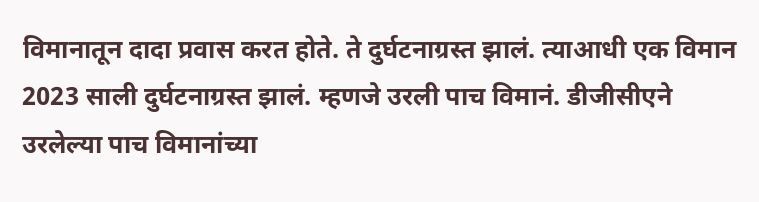विमानातून दादा प्रवास करत होते. ते दुर्घटनाग्रस्त झालं. त्याआधी एक विमान 2023 साली दुर्घटनाग्रस्त झालं. म्हणजे उरली पाच विमानं. डीजीसीएने उरलेल्या पाच विमानांच्या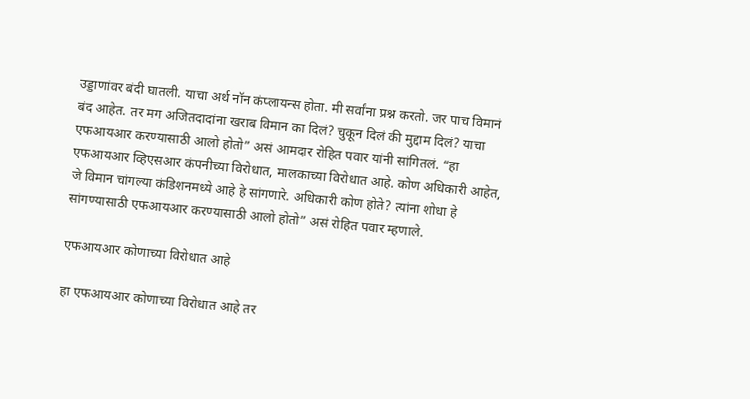उड्डाणांवर बंदी घातली. याचा अर्थ नॉन कंप्लायन्स होता. मी सर्वांना प्रश्न करतो. जर पाच विमानं बंद आहेत. तर मग अजितदादांना खराब विमान का दिलं? चुकून दिलं की मुद्दाम दिलं? याचा एफआयआर करण्यासाठी आलो होतो” असं आमदार रोहित पवार यांनी सांगितलं. “हा एफआयआर व्हिएसआर कंपनीच्या विरोधात, मालकाच्या विरोधात आहे. कोण अधिकारी आहेत, जे विमान चांगल्या कंडिशनमध्ये आहे हे सांगणारे. अधिकारी कोण होते? त्यांना शोधा हे सांगण्यासाठी एफआयआर करण्यासाठी आलो होतो” असं रोहित पवार म्हणाले.

एफआयआर कोणाच्या विरोधात आहे

हा एफआयआर कोणाच्या विरोधात आहे तर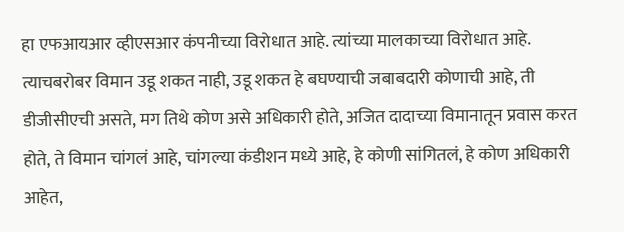हा एफआयआर व्हीएसआर कंपनीच्या विरोधात आहे. त्यांच्या मालकाच्या विरोधात आहे. त्याचबरोबर विमान उडू शकत नाही, उडू शकत हे बघण्याची जबाबदारी कोणाची आहे, ती डीजीसीएची असते, मग तिथे कोण असे अधिकारी होते, अजित दादाच्या विमानातून प्रवास करत होते, ते विमान चांगलं आहे, चांगल्या कंडीशन मध्ये आहे, हे कोणी सांगितलं, हे कोण अधिकारी आहेत,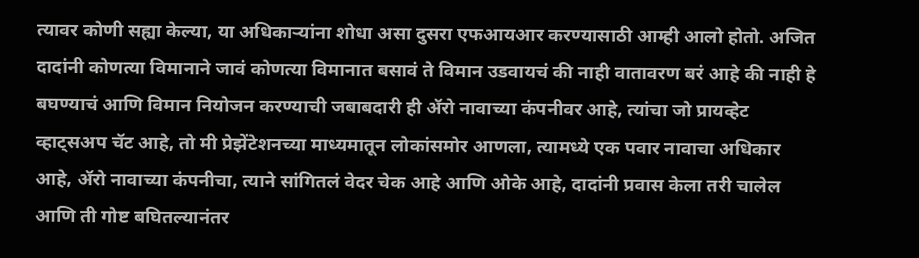त्यावर कोणी सह्या केल्या, या अधिकाऱ्यांना शोधा असा दुसरा एफआयआर करण्यासाठी आम्ही आलो होतो. अजित दादांनी कोणत्या विमानाने जावं कोणत्या विमानात बसावं ते विमान उडवायचं की नाही वातावरण बरं आहे की नाही हे बघण्याचं आणि विमान नियोजन करण्याची जबाबदारी ही ॲरो नावाच्या कंपनीवर आहे, त्यांचा जो प्रायव्हेट व्हाट्सअप चॅट आहे, तो मी प्रेझेंटेशनच्या माध्यमातून लोकांसमोर आणला, त्यामध्ये एक पवार नावाचा अधिकार आहे, ॲरो नावाच्या कंपनीचा, त्याने सांगितलं वेदर चेक आहे आणि ओके आहे, दादांनी प्रवास केला तरी चालेल आणि ती गोष्ट बघितल्यानंतर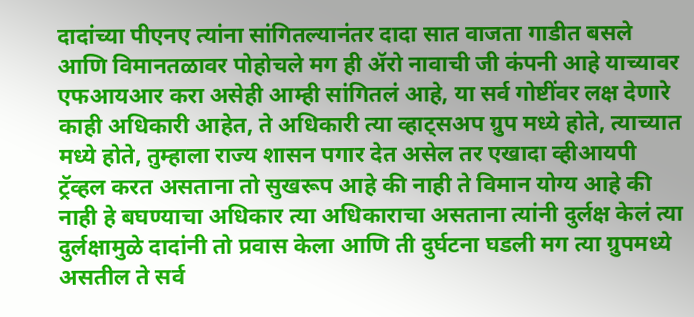दादांच्या पीएनए त्यांना सांगितल्यानंतर दादा सात वाजता गाडीत बसले आणि विमानतळावर पोहोचले मग ही ॲरो नावाची जी कंपनी आहे याच्यावर एफआयआर करा असेही आम्ही सांगितलं आहे, या सर्व गोष्टींवर लक्ष देणारे काही अधिकारी आहेत, ते अधिकारी त्या व्हाट्सअप ग्रुप मध्ये होते, त्याच्यात मध्ये होते, तुम्हाला राज्य शासन पगार देत असेल तर एखादा व्हीआयपी ट्रॅव्हल करत असताना तो सुखरूप आहे की नाही ते विमान योग्य आहे की नाही हे बघण्याचा अधिकार त्या अधिकाराचा असताना त्यांनी दुर्लक्ष केलं त्या दुर्लक्षामुळे दादांनी तो प्रवास केला आणि ती दुर्घटना घडली मग त्या ग्रुपमध्ये असतील ते सर्व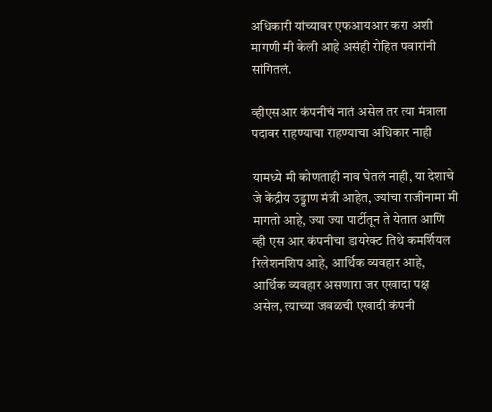अधिकारी यांच्यावर एफआयआर करा अशी मागणी मी केली आहे असंही रोहित पवारांनी सांगितलं.

व्हीएसआर कंपनीचं नातं असेल तर त्या मंत्राला पदावर राहण्याचा राहण्याचा अधिकार नाही

यामध्ये मी कोणताही नाव घेतलं नाही, या देशाचे जे केंद्रीय उड्डाण मंत्री आहेत, ज्यांचा राजीनामा मी मागतो आहे, ज्या ज्या पार्टीतून ते येतात आणि व्ही एस आर कंपनीचा डायरेक्ट तिथे कमर्शियल रिलेशनशिप आहे, आर्थिक व्यवहार आहे, आर्थिक व्यवहार असणारा जर एखादा पक्ष असेल, त्याच्या जवळची एखादी कंपनी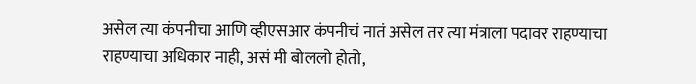असेल त्या कंपनीचा आणि व्हीएसआर कंपनीचं नातं असेल तर त्या मंत्राला पदावर राहण्याचा राहण्याचा अधिकार नाही, असं मी बोललो होतो,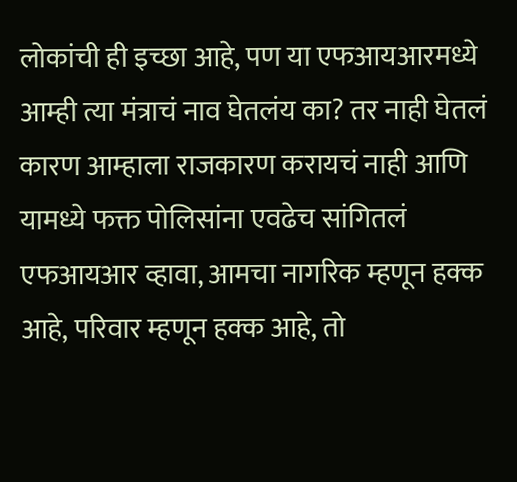लोकांची ही इच्छा आहे, पण या एफआयआरमध्ये आम्ही त्या मंत्राचं नाव घेतलंय का? तर नाही घेतलं कारण आम्हाला राजकारण करायचं नाही आणि यामध्ये फक्त पोलिसांना एवढेच सांगितलं एफआयआर व्हावा, आमचा नागरिक म्हणून हक्क आहे, परिवार म्हणून हक्क आहे, तो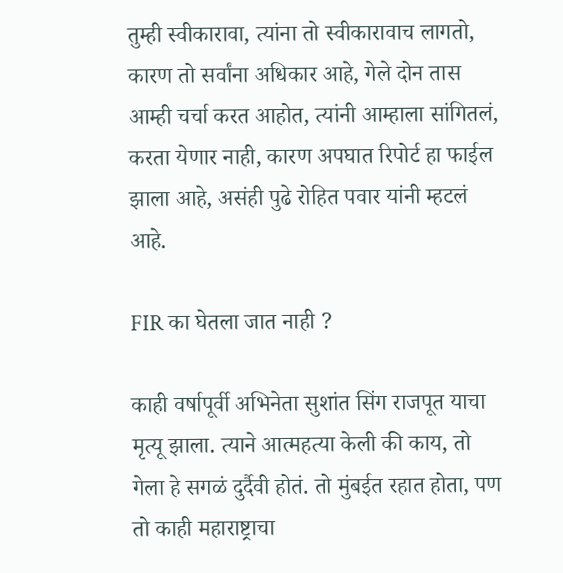तुम्ही स्वीकारावा, त्यांना तो स्वीकारावाच लागतो, कारण तो सर्वांना अधिकार आहे, गेले दोन तास आम्ही चर्चा करत आहोत, त्यांनी आम्हाला सांगितलं, करता येणार नाही, कारण अपघात रिपोर्ट हा फाईल झाला आहे, असंही पुढे रोहित पवार यांनी म्हटलं आहे.

FIR का घेतला जात नाही ?

काही वर्षापूर्वी अभिनेता सुशांत सिंग राजपूत याचा मृत्यू झाला. त्याने आत्महत्या केली की काय, तो गेला हे सगळं दुर्दैवी होतं. तो मुंबईत रहात होता, पण तो काही महाराष्ट्राचा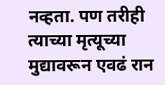नव्हता. पण तरीही त्याच्या मृत्यूच्या मुद्यावरून एवढं रान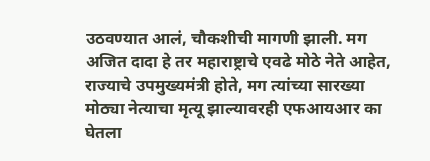उठवण्यात आलं, चौकशीची मागणी झाली. मग अजित दादा हे तर महाराष्ट्राचे एवढे मोठे नेते आहेत, राज्याचे उपमुख्यमंत्री होते, मग त्यांच्या सारख्या मोठ्या नेत्याचा मृत्यू झाल्यावरही एफआयआर का घेतला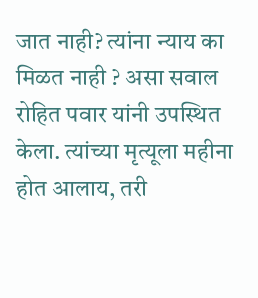जात नाही? त्यांना न्याय का मिळत नाही ? असा सवाल रोहित पवार यांनी उपस्थित केला. त्यांच्या मृत्यूला महीना होत आलाय, तरी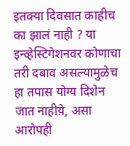इतक्या दिवसात काहीच का झालं नाही ? या इन्व्हेस्टिगेशनवर कोणाचा तरी दबाव असल्यामुळेच हा तपास योग्य दिशेन जात नाहीय़े, असा आरोपही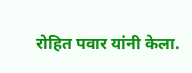रोहित पवार यांनी केला.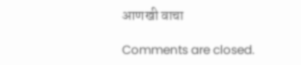आणखी वाचा

Comments are closed.